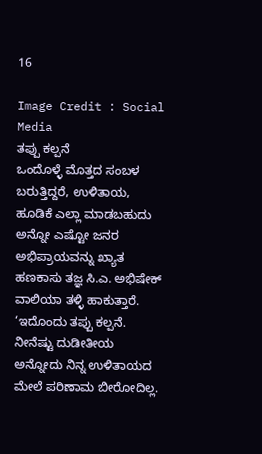16

Image Credit : Social Media
ತಪ್ಪು ಕಲ್ಪನೆ
ಒಂದೊಳ್ಳೆ ಮೊತ್ತದ ಸಂಬಳ ಬರುತ್ತಿದ್ದರೆ, ಉಳಿತಾಯ, ಹೂಡಿಕೆ ಎಲ್ಲಾ ಮಾಡಬಹುದು ಅನ್ನೋ ಎಷ್ಟೋ ಜನರ ಅಭಿಪ್ರಾಯವನ್ನು ಖ್ಯಾತ ಹಣಕಾಸು ತಜ್ಞ ಸಿ.ಎ. ಅಭಿಷೇಕ್ ವಾಲಿಯಾ ತಳ್ಳಿ ಹಾಕುತ್ತಾರೆ. ‘ಇದೊಂದು ತಪ್ಪು ಕಲ್ಪನೆ. ನೀನೆಷ್ಟು ದುಡೀತೀಯ ಅನ್ನೋದು ನಿನ್ನ ಉಳಿತಾಯದ ಮೇಲೆ ಪರಿಣಾಮ ಬೀರೋದಿಲ್ಲ.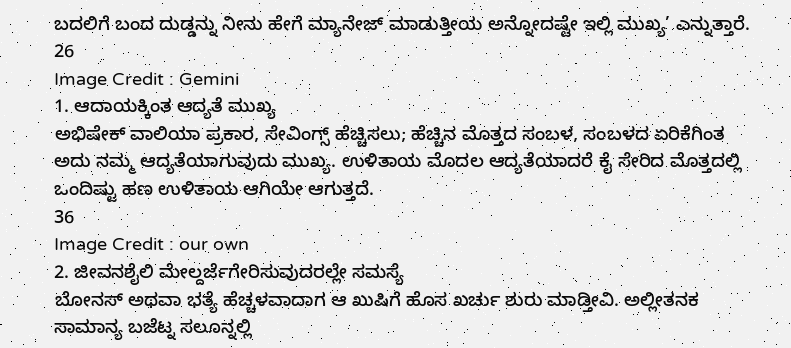ಬದಲಿಗೆ ಬಂದ ದುಡ್ಡನ್ನು ನೀನು ಹೇಗೆ ಮ್ಯಾನೇಜ್ ಮಾಡುತ್ತೀಯ ಅನ್ನೋದಷ್ಟೇ ಇಲ್ಲಿ ಮುಖ್ಯ’ ಎನ್ನುತ್ತಾರೆ.
26
Image Credit : Gemini
1. ಆದಾಯಕ್ಕಿಂತ ಆದ್ಯತೆ ಮುಖ್ಯ
ಅಭಿಷೇಕ್ ವಾಲಿಯಾ ಪ್ರಕಾರ, ಸೇವಿಂಗ್ಸ್ ಹೆಚ್ಚಿಸಲು; ಹೆಚ್ಚಿನ ಮೊತ್ತದ ಸಂಬಳ, ಸಂಬಳದ ಏರಿಕೆಗಿಂತ ಅದು ನಮ್ಮ ಆದ್ಯತೆಯಾಗುವುದು ಮುಖ್ಯ. ಉಳಿತಾಯ ಮೊದಲ ಆದ್ಯತೆಯಾದರೆ ಕೈ ಸೇರಿದ ಮೊತ್ತದಲ್ಲಿ ಒಂದಿಷ್ಟು ಹಣ ಉಳಿತಾಯ ಆಗಿಯೇ ಆಗುತ್ತದೆ.
36
Image Credit : our own
2. ಜೀವನಶೈಲಿ ಮೇಲ್ದರ್ಜೆಗೇರಿಸುವುದರಲ್ಲೇ ಸಮಸ್ಯೆ
ಬೋನಸ್ ಅಥವಾ ಭತ್ಯೆ ಹೆಚ್ಚಳವಾದಾಗ ಆ ಖುಷಿಗೆ ಹೊಸ ಖರ್ಚು ಶುರು ಮಾಡ್ತೀವಿ. ಅಲ್ಲೀತನಕ ಸಾಮಾನ್ಯ ಬಜೆಟ್ನ ಸಲೂನ್ನಲ್ಲಿ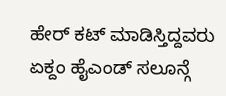ಹೇರ್ ಕಟ್ ಮಾಡಿಸ್ತಿದ್ದವರು ಏಕ್ದಂ ಹೈಎಂಡ್ ಸಲೂನ್ಗೆ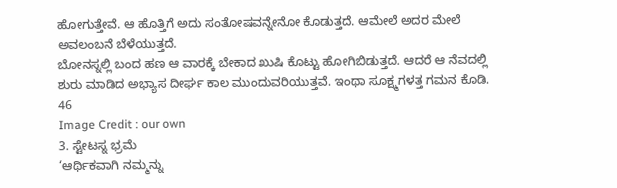ಹೋಗುತ್ತೇವೆ. ಆ ಹೊತ್ತಿಗೆ ಅದು ಸಂತೋಷವನ್ನೇನೋ ಕೊಡುತ್ತದೆ. ಆಮೇಲೆ ಅದರ ಮೇಲೆ ಅವಲಂಬನೆ ಬೆಳೆಯುತ್ತದೆ.
ಬೋನಸ್ನಲ್ಲಿ ಬಂದ ಹಣ ಆ ವಾರಕ್ಕೆ ಬೇಕಾದ ಖುಷಿ ಕೊಟ್ಟು ಹೋಗಿಬಿಡುತ್ತದೆ. ಆದರೆ ಆ ನೆವದಲ್ಲಿ ಶುರು ಮಾಡಿದ ಅಭ್ಯಾಸ ದೀರ್ಘ ಕಾಲ ಮುಂದುವರಿಯುತ್ತವೆ. ಇಂಥಾ ಸೂಕ್ಷ್ಮಗಳತ್ತ ಗಮನ ಕೊಡಿ.
46
Image Credit : our own
3. ಸ್ಟೇಟಸ್ನ ಭ್ರಮೆ
‘ಆರ್ಥಿಕವಾಗಿ ನಮ್ಮನ್ನು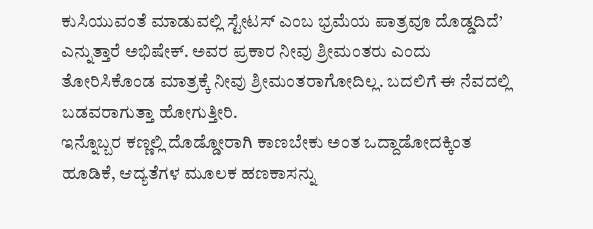ಕುಸಿಯುವಂತೆ ಮಾಡುವಲ್ಲಿ ಸ್ಟೇಟಸ್ ಎಂಬ ಭ್ರಮೆಯ ಪಾತ್ರವೂ ದೊಡ್ಡದಿದೆ’ ಎನ್ನುತ್ತಾರೆ ಅಭಿಷೇಕ್. ಅವರ ಪ್ರಕಾರ ನೀವು ಶ್ರೀಮಂತರು ಎಂದು ತೋರಿಸಿಕೊಂಡ ಮಾತ್ರಕ್ಕೆ ನೀವು ಶ್ರೀಮಂತರಾಗೋದಿಲ್ಲ. ಬದಲಿಗೆ ಈ ನೆವದಲ್ಲಿ ಬಡವರಾಗುತ್ತಾ ಹೋಗುತ್ತೀರಿ.
ಇನ್ನೊಬ್ಬರ ಕಣ್ಣಲ್ಲಿ ದೊಡ್ಡೋರಾಗಿ ಕಾಣಬೇಕು ಅಂತ ಒದ್ದಾಡೋದಕ್ಕಿಂತ ಹೂಡಿಕೆ, ಆದ್ಯತೆಗಳ ಮೂಲಕ ಹಣಕಾಸನ್ನು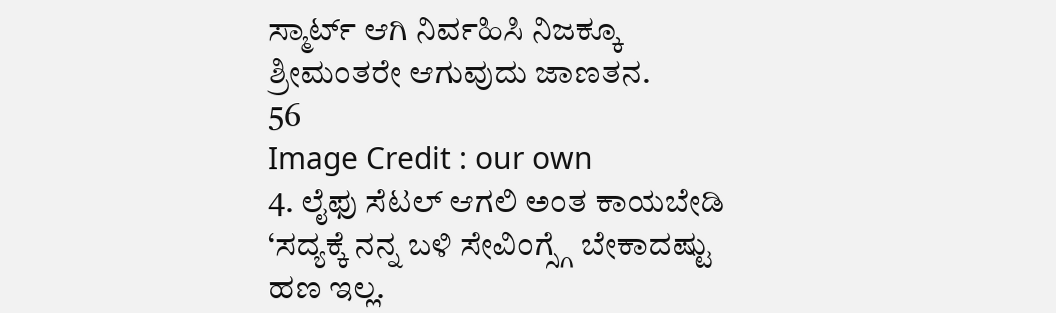ಸ್ಮಾರ್ಟ್ ಆಗಿ ನಿರ್ವಹಿಸಿ ನಿಜಕ್ಕೂ ಶ್ರೀಮಂತರೇ ಆಗುವುದು ಜಾಣತನ.
56
Image Credit : our own
4. ಲೈಫು ಸೆಟಲ್ ಆಗಲಿ ಅಂತ ಕಾಯಬೇಡಿ
‘ಸದ್ಯಕ್ಕೆ ನನ್ನ ಬಳಿ ಸೇವಿಂಗ್ಸ್ಗೆ ಬೇಕಾದಷ್ಟು ಹಣ ಇಲ್ಲ.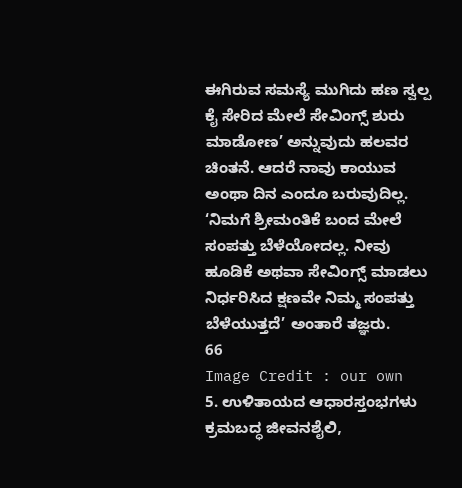ಈಗಿರುವ ಸಮಸ್ಯೆ ಮುಗಿದು ಹಣ ಸ್ವಲ್ಪ ಕೈ ಸೇರಿದ ಮೇಲೆ ಸೇವಿಂಗ್ಸ್ ಶುರು ಮಾಡೋಣ’ ಅನ್ನುವುದು ಹಲವರ ಚಿಂತನೆ. ಆದರೆ ನಾವು ಕಾಯುವ ಅಂಥಾ ದಿನ ಎಂದೂ ಬರುವುದಿಲ್ಲ. ‘ನಿಮಗೆ ಶ್ರೀಮಂತಿಕೆ ಬಂದ ಮೇಲೆ ಸಂಪತ್ತು ಬೆಳೆಯೋದಲ್ಲ. ನೀವು ಹೂಡಿಕೆ ಅಥವಾ ಸೇವಿಂಗ್ಸ್ ಮಾಡಲು ನಿರ್ಧರಿಸಿದ ಕ್ಷಣವೇ ನಿಮ್ಮ ಸಂಪತ್ತು ಬೆಳೆಯುತ್ತದೆ’ ಅಂತಾರೆ ತಜ್ಞರು.
66
Image Credit : our own
5. ಉಳಿತಾಯದ ಆಧಾರಸ್ತಂಭಗಳು
ಕ್ರಮಬದ್ಧ ಜೀವನಶೈಲಿ,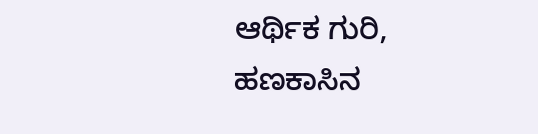ಆರ್ಥಿಕ ಗುರಿ, ಹಣಕಾಸಿನ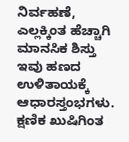ನಿರ್ವಹಣೆ, ಎಲ್ಲಕ್ಕಿಂತ ಹೆಚ್ಚಾಗಿ ಮಾನಸಿಕ ಶಿಸ್ತು ಇವು ಹಣದ ಉಳಿತಾಯಕ್ಕೆ ಆಧಾರಸ್ತಂಭಗಳು. ಕ್ಷಣಿಕ ಖುಷಿಗಿಂತ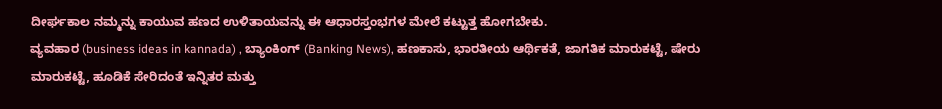ದೀರ್ಘಕಾಲ ನಮ್ಮನ್ನು ಕಾಯುವ ಹಣದ ಉಳಿತಾಯವನ್ನು ಈ ಆಧಾರಸ್ತಂಭಗಳ ಮೇಲೆ ಕಟ್ಟುತ್ತ ಹೋಗಬೇಕು.
ವ್ಯವಹಾರ (business ideas in kannada) , ಬ್ಯಾಂಕಿಂಗ್ (Banking News), ಹಣಕಾಸು, ಭಾರತೀಯ ಆರ್ಥಿಕತೆ, ಜಾಗತಿಕ ಮಾರುಕಟ್ಟೆ, ಷೇರು ಮಾರುಕಟ್ಟೆ, ಹೂಡಿಕೆ ಸೇರಿದಂತೆ ಇನ್ನಿತರ ಮತ್ತು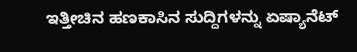ಇತ್ತೀಚಿನ ಹಣಕಾಸಿನ ಸುದ್ದಿಗಳನ್ನು ಏಷ್ಯಾನೆಟ್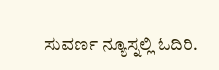ಸುವರ್ಣ ನ್ಯೂಸ್ನಲ್ಲಿ ಓದಿರಿ.